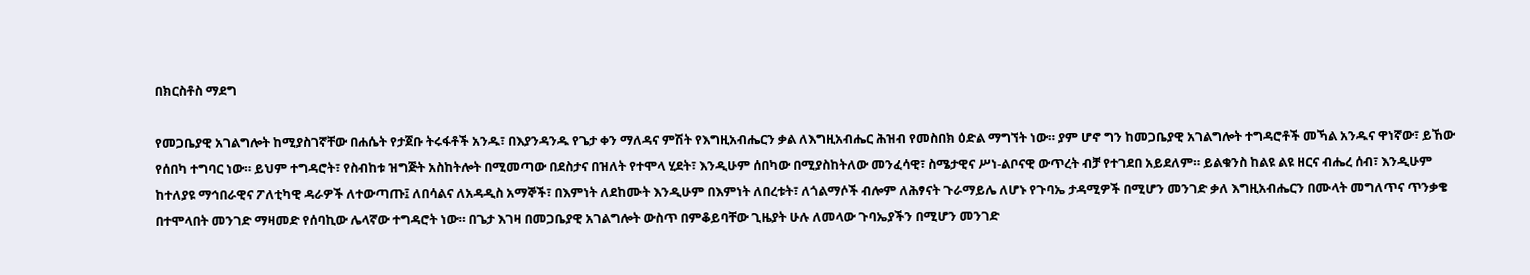በክርስቶስ ማደግ

የመጋቤያዊ አገልግሎት ከሚያስገኛቸው በሐሴት የታጀቡ ትሩፋቶች አንዱ፣ በእያንዳንዱ የጌታ ቀን ማለዳና ምሽት የእግዚአብሔርን ቃል ለእግዚአብሔር ሕዝብ የመስበክ ዕድል ማግኘት ነው። ያም ሆኖ ግን ከመጋቤያዊ አገልግሎት ተግዳሮቶች መኻል አንዱና ዋነኛው፣ ይኸው የሰበካ ተግባር ነው። ይህም ተግዳሮት፣ የስብከቱ ዝግጅት አስከትሎት በሚመጣው በደስታና በዝለት የተሞላ ሂደት፣ እንዲሁም ሰበካው በሚያስከትለው መንፈሳዊ፣ ስሜታዊና ሥነ-ልቦናዊ ውጥረት ብቻ የተገደበ አይደለም። ይልቁንስ ከልዩ ልዩ ዘርና ብሔረ ሰብ፣ እንዲሁም ከተለያዩ ማኅበራዊና ፖለቲካዊ ዳራዎች ለተውጣጡ፤ ለበሳልና ለአዳዲስ አማኞች፣ በእምነት ለደከሙት እንዲሁም በእምነት ለበረቱት፣ ለጎልማሶች ብሎም ለሕፃናት ጉራማይሌ ለሆኑ የጉባኤ ታዳሚዎች በሚሆን መንገድ ቃለ እግዚአብሔርን በሙላት መግለጥና ጥንቃቄ በተሞላበት መንገድ ማዛመድ የሰባኪው ሌላኛው ተግዳሮት ነው። በጌታ እገዛ በመጋቤያዊ አገልግሎት ውስጥ በምቆይባቸው ጊዜያት ሁሉ ለመላው ጉባኤያችን በሚሆን መንገድ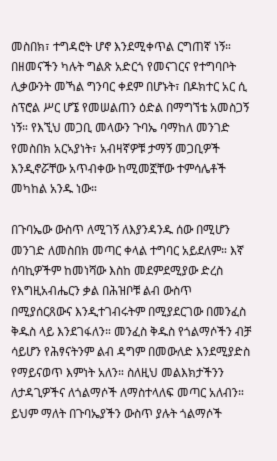መስበክ፣ ተግዳሮት ሆኖ እንደሚቀጥል ርግጠኛ ነኝ። በዘመናችን ካሉት ግልጽ አድርጎ የመናገርና የተግባቦት ሊቃውንት መኻል ግንባር ቀደም በሆኑት፣ በዶክተር አር ሲ ስፕሮል ሥር ሆኜ የመሠልጠን ዕድል በማግኘቴ አመስጋኝ ነኝ። የእኚህ መጋቢ መላውን ጉባኤ ባማከለ መንገድ የመስበክ አርኣያነት፣ አብዛኛዎቹ ታማኝ መጋቢዎች እንዲኖሯቸው አጥብቀው ከሚመኟቸው ተምሳሌቶች መካከል አንዱ ነው።

በጉባኤው ውስጥ ለሚገኝ ለእያንዳንዱ ሰው በሚሆን መንገድ ለመስበክ መጣር ቀላል ተግባር አይደለም። እኛ ሰባኪዎችም ከመነሻው እስከ መደምደሚያው ድረስ የእግዚአብሔርን ቃል በሕዝቦቹ ልብ ውስጥ በሚያሰርጸውና እንዲተገብሩትም በሚያደርገው በመንፈስ ቅዱስ ላይ እንደገፋለን። መንፈስ ቅዱስ የጎልማሶችን ብቻ ሳይሆን የሕፃናትንም ልብ ዳግም በመውለድ እንደሚያድስ የማይናወጥ እምነት አለን። ስለዚህ መልእክታችንን ለታዳጊዎችና ለጎልማሶች ለማስተላለፍ መጣር አለብን። ይህም ማለት በጉባኤያችን ውስጥ ያሉት ጎልማሶች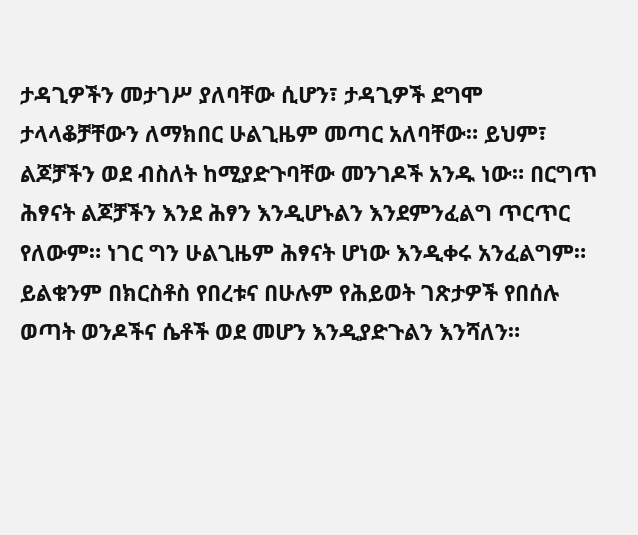ታዳጊዎችን መታገሥ ያለባቸው ሲሆን፣ ታዳጊዎች ደግሞ ታላላቆቻቸውን ለማክበር ሁልጊዜም መጣር አለባቸው። ይህም፣ ልጆቻችን ወደ ብስለት ከሚያድጉባቸው መንገዶች አንዱ ነው። በርግጥ ሕፃናት ልጆቻችን እንደ ሕፃን እንዲሆኑልን እንደምንፈልግ ጥርጥር የለውም። ነገር ግን ሁልጊዜም ሕፃናት ሆነው እንዲቀሩ አንፈልግም። ይልቁንም በክርስቶስ የበረቱና በሁሉም የሕይወት ገጽታዎች የበሰሉ ወጣት ወንዶችና ሴቶች ወደ መሆን እንዲያድጉልን እንሻለን።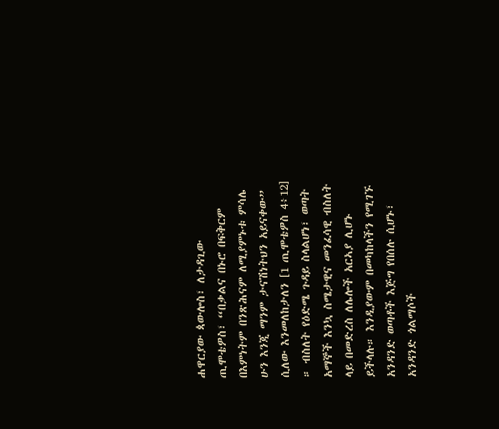ሐዋርያው ጳውሎስ፣ ለታዳጊው ጢሞቴዎስ፣ “በቃልና በኑሮ በፍቅርም በእምነትም በንጽሕናም ለሚያምኑቱ ምሳሌ ሁን እንጂ ማንም ታናሽነትህን አይናቀው” ሲለው እንመለከታለን [1 ጢሞቴዎስ 4፥12] ። ብስለት የዕድሜ ጉዳይ ስላልሆነ፣ ወጣት አማኞች እንኳ ስሜታዊና መንፈሳዊ ብስለት ላይ በመድረስ ለሌሎች አርኣያ ሊሆኑ ይችላሉ። እንዲያውም በመካከላችን የሚገኙ አንዳንድ ወጣቶች እጅግ የበሰሉ ሲሆኑ፣ አንዳንድ ጎልማሶች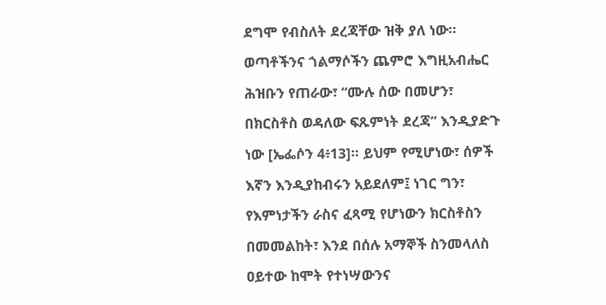ደግሞ የብስለት ደረጃቸው ዝቅ ያለ ነው። ወጣቶችንና ጎልማሶችን ጨምሮ እግዚአብሔር ሕዝቡን የጠራው፣ “ሙሉ ሰው በመሆን፣ በክርስቶስ ወዳለው ፍጹምነት ደረጃ” እንዲያድጉ ነው [ኤፌሶን 4፥13]። ይህም የሚሆነው፣ ሰዎች እኛን እንዲያከብሩን አይደለም፤ ነገር ግን፣ የእምነታችን ራስና ፈጻሚ የሆነውን ክርስቶስን በመመልከት፣ እንደ በሰሉ አማኞች ስንመላለስ ዐይተው ከሞት የተነሣውንና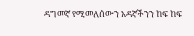ዳግመኛ የሚመለሰውን አዳኛችንን ከፍ ከፍ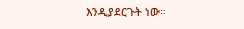እንዲያደርጉት ነው።